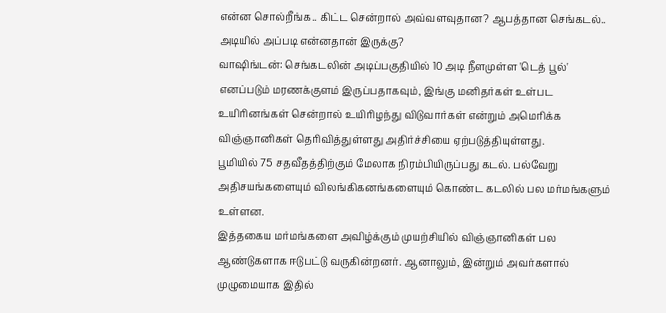என்ன சொல்றீங்க.. கிட்ட சென்றால் அவ்வளவுதான? ஆபத்தான செங்கடல்.. அடியில் அப்படி என்னதான் இருக்கு?
வாஷிங்டன்: செங்கடலின் அடிப்பகுதியில் 10 அடி நீளமுள்ள 'டெத் பூல்' எனப்படும் மரணக்குளம் இருப்பதாகவும், இங்கு மனிதர்கள் உள்பட உயிரினங்கள் சென்றால் உயிரிழந்து விடுவார்கள் என்றும் அமெரிக்க விஞ்ஞானிகள் தெரிவித்துள்ளது அதிர்ச்சியை ஏற்படுத்தியுள்ளது.
பூமியில் 75 சதவீதத்திற்கும் மேலாக நிரம்பியிருப்பது கடல். பல்வேறு அதிசயங்களையும் விலங்கிகனங்களையும் கொண்ட கடலில் பல மர்மங்களும் உள்ளன.
இத்தகைய மர்மங்களை அவிழ்க்கும் முயற்சியில் விஞ்ஞானிகள் பல ஆண்டுகளாக ஈடுபட்டு வருகின்றனர். ஆனாலும், இன்றும் அவர்களால் முழுமையாக இதில்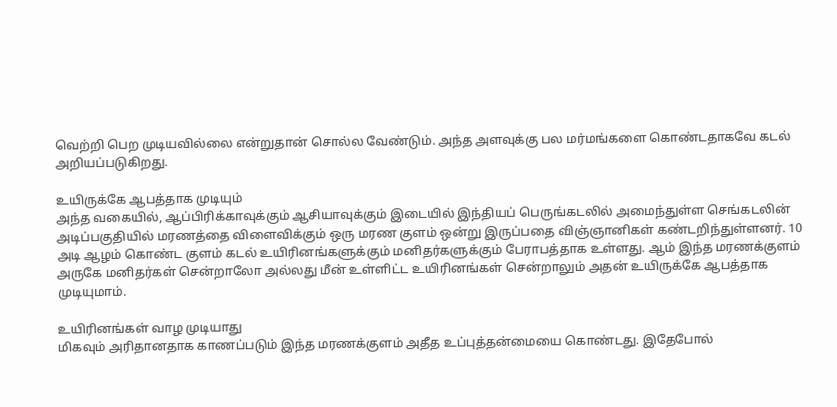வெற்றி பெற முடியவில்லை என்றுதான் சொல்ல வேண்டும். அந்த அளவுக்கு பல மர்மங்களை கொண்டதாகவே கடல் அறியப்படுகிறது.

உயிருக்கே ஆபத்தாக முடியும்
அந்த வகையில், ஆப்பிரிக்காவுக்கும் ஆசியாவுக்கும் இடையில் இந்தியப் பெருங்கடலில் அமைந்துள்ள செங்கடலின் அடிப்பகுதியில் மரணத்தை விளைவிக்கும் ஒரு மரண குளம் ஒன்று இருப்பதை விஞ்ஞானிகள் கண்டறிந்துள்ளனர். 10 அடி ஆழம் கொண்ட குளம் கடல் உயிரினங்களுக்கும் மனிதர்களுக்கும் பேராபத்தாக உள்ளது. ஆம் இந்த மரணக்குளம் அருகே மனிதர்கள் சென்றாலோ அல்லது மீன் உள்ளிட்ட உயிரினங்கள் சென்றாலும் அதன் உயிருக்கே ஆபத்தாக முடியுமாம்.

உயிரினங்கள் வாழ முடியாது
மிகவும் அரிதானதாக காணப்படும் இந்த மரணக்குளம் அதீத உப்புத்தன்மையை கொண்டது. இதேபோல்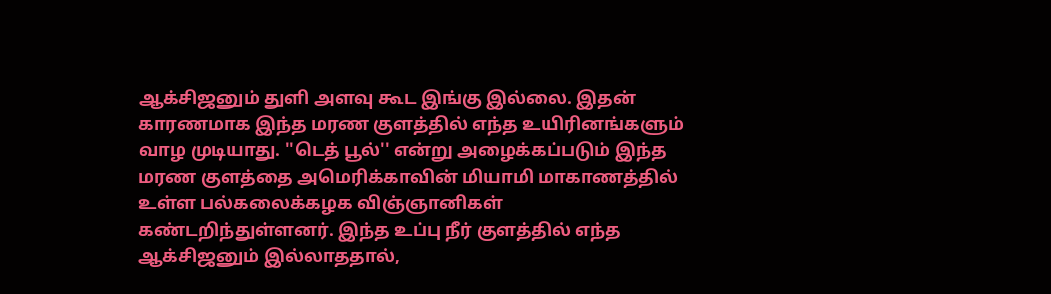ஆக்சிஜனும் துளி அளவு கூட இங்கு இல்லை. இதன் காரணமாக இந்த மரண குளத்தில் எந்த உயிரினங்களும் வாழ முடியாது. ''டெத் பூல்'' என்று அழைக்கப்படும் இந்த மரண குளத்தை அமெரிக்காவின் மியாமி மாகாணத்தில் உள்ள பல்கலைக்கழக விஞ்ஞானிகள் கண்டறிந்துள்ளனர். இந்த உப்பு நீர் குளத்தில் எந்த ஆக்சிஜனும் இல்லாததால்,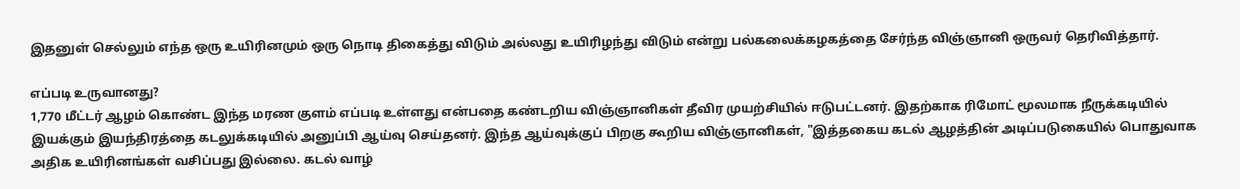இதனுள் செல்லும் எந்த ஒரு உயிரினமும் ஒரு நொடி திகைத்து விடும் அல்லது உயிரிழந்து விடும் என்று பல்கலைக்கழகத்தை சேர்ந்த விஞ்ஞானி ஒருவர் தெரிவித்தார்.

எப்படி உருவானது?
1,770 மீட்டர் ஆழம் கொண்ட இந்த மரண குளம் எப்படி உள்ளது என்பதை கண்டறிய விஞ்ஞானிகள் தீவிர முயற்சியில் ஈடுபட்டனர். இதற்காக ரிமோட் மூலமாக நீருக்கடியில் இயக்கும் இயந்திரத்தை கடலுக்கடியில் அனுப்பி ஆய்வு செய்தனர். இந்த ஆய்வுக்குப் பிறகு கூறிய விஞ்ஞானிகள், "இத்தகைய கடல் ஆழத்தின் அடிப்படுகையில் பொதுவாக அதிக உயிரினங்கள் வசிப்பது இல்லை. கடல் வாழ்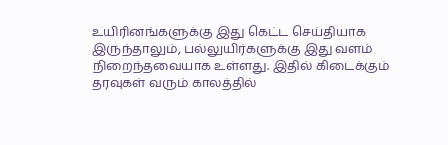உயிரினங்களுக்கு இது கெட்ட செய்தியாக இருந்தாலும், பல்லுயிர்களுக்கு இது வளம் நிறைந்தவையாக உள்ளது. இதில் கிடைக்கும் தரவுகள் வரும் காலத்தில்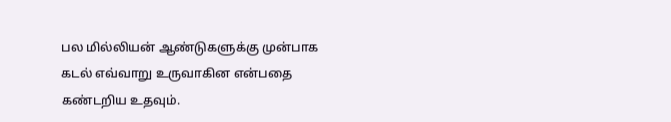பல மில்லியன் ஆண்டுகளுக்கு முன்பாக கடல் எவ்வாறு உருவாகின என்பதை கண்டறிய உதவும்.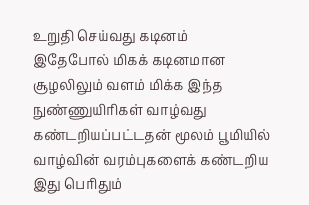உறுதி செய்வது கடினம்
இதேபோல் மிகக் கடினமான சூழலிலும் வளம் மிக்க இந்த நுண்ணுயிரிகள் வாழ்வது கண்டறியப்பட்டதன் மூலம் பூமியில் வாழ்வின் வரம்புகளைக் கண்டறிய இது பெரிதும்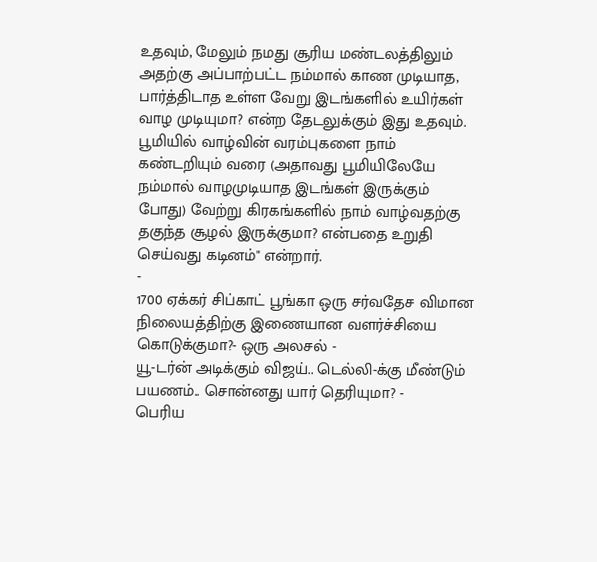உதவும், மேலும் நமது சூரிய மண்டலத்திலும் அதற்கு அப்பாற்பட்ட நம்மால் காண முடியாத, பார்த்திடாத உள்ள வேறு இடங்களில் உயிர்கள் வாழ முடியுமா? என்ற தேடலுக்கும் இது உதவும்.
பூமியில் வாழ்வின் வரம்புகளை நாம் கண்டறியும் வரை (அதாவது பூமியிலேயே நம்மால் வாழமுடியாத இடங்கள் இருக்கும் போது) வேற்று கிரகங்களில் நாம் வாழ்வதற்கு தகுந்த சூழல் இருக்குமா? என்பதை உறுதி செய்வது கடினம்" என்றார்.
-
1700 ஏக்கர் சிப்காட் பூங்கா ஒரு சர்வதேச விமான நிலையத்திற்கு இணையான வளர்ச்சியை கொடுக்குமா?- ஒரு அலசல் -
யூ-டர்ன் அடிக்கும் விஜய்.. டெல்லி-க்கு மீண்டும் பயணம்.. சொன்னது யார் தெரியுமா? -
பெரிய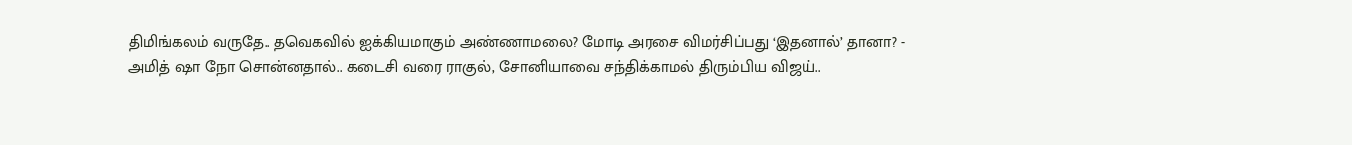திமிங்கலம் வருதே.. தவெகவில் ஐக்கியமாகும் அண்ணாமலை? மோடி அரசை விமர்சிப்பது ‘இதனால்’ தானா? -
அமித் ஷா நோ சொன்னதால்.. கடைசி வரை ராகுல், சோனியாவை சந்திக்காமல் திரும்பிய விஜய்..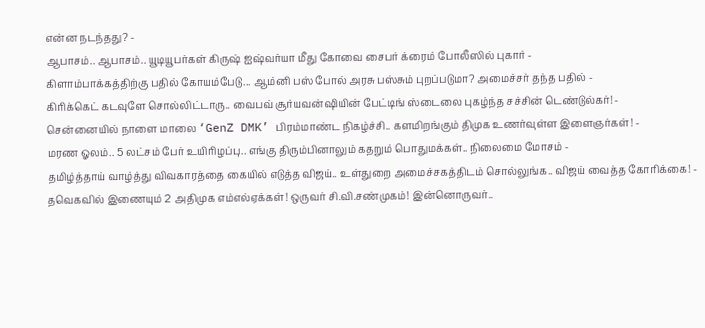என்ன நடந்தது? -
ஆபாசம்.. ஆபாசம்.. யூடியூபர்கள் கிருஷ் ஐஷ்வர்யா மீது கோவை சைபர் க்ரைம் போலீஸில் புகார் -
கிளாம்பாக்கத்திற்கு பதில் கோயம்பேடு... ஆம்னி பஸ் போல் அரசு பஸ்சும் புறப்படுமா? அமைச்சர் தந்த பதில் -
கிரிக்கெட் கடவுளே சொல்லிட்டாரு.. வைபவ் சூர்யவன்ஷியின் பேட்டிங் ஸ்டைலை புகழ்ந்த சச்சின் டெண்டுல்கர்! -
சென்னையில் நாளை மாலை ‘GenZ DMK’ பிரம்மாண்ட நிகழ்ச்சி.. களமிறங்கும் திமுக உணர்வுள்ள இளைஞர்கள்! -
மரண ஓலம்.. 5 லட்சம் பேர் உயிரிழப்பு.. எங்கு திரும்பினாலும் கதறும் பொதுமக்கள்.. நிலைமை மோசம் -
தமிழ்த்தாய் வாழ்த்து விவகாரத்தை கையில் எடுத்த விஜய்.. உள்துறை அமைச்சகத்திடம் சொல்லுங்க.. விஜய் வைத்த கோரிக்கை! -
தவெகவில் இணையும் 2 அதிமுக எம்எல்ஏக்கள்! ஒருவர் சி.வி.சண்முகம்! இன்னொருவர்..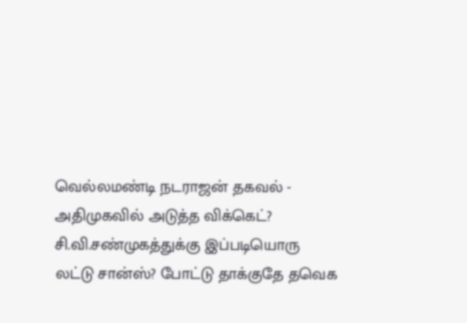வெல்லமண்டி நடராஜன் தகவல் -
அதிமுகவில் அடுத்த விக்கெட்? சி.வி.சண்முகத்துக்கு இப்படியொரு லட்டு சான்ஸ்? போட்டு தாக்குதே தவெக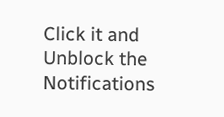Click it and Unblock the Notifications